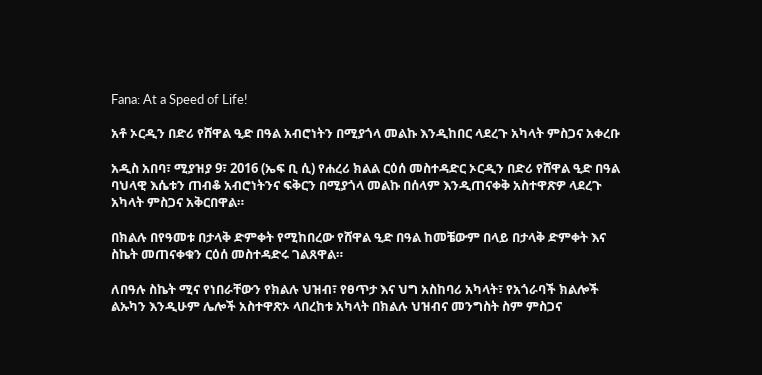Fana: At a Speed of Life!

አቶ ኦርዲን በድሪ የሸዋል ዒድ በዓል አብሮነትን በሚያጎላ መልኩ እንዲከበር ላደረጉ አካላት ምስጋና አቀረቡ

አዲስ አበባ፣ ሚያዝያ 9፣ 2016 (ኤፍ ቢ ሲ) የሐረሪ ክልል ርዕሰ መስተዳድር ኦርዲን በድሪ የሸዋል ዒድ በዓል ባህላዊ እሴቱን ጠብቆ አብሮነትንና ፍቅርን በሚያጎላ መልኩ በሰላም እንዲጠናቀቅ አስተዋጽዎ ላደረጉ አካላት ምስጋና አቅርበዋል።

በክልሉ በየዓመቱ በታላቅ ድምቀት የሚከበረው የሸዋል ዒድ በዓል ከመቼውም በላይ በታላቅ ድምቀት እና ስኬት መጠናቀቁን ርዕሰ መስተዳድሩ ገልጸዋል።

ለበዓሉ ስኬት ሚና የነበራቸውን የክልሉ ህዝብ፣ የፀጥታ እና ህግ አስከባሪ አካላት፣ የአጎራባች ክልሎች ልኡካን እንዲሁም ሌሎች አስተዋጽኦ ላበረከቱ አካላት በክልሉ ህዝብና መንግስት ስም ምስጋና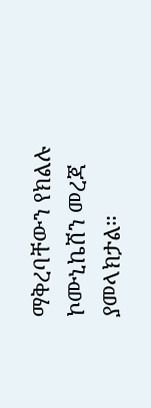ማቅረባቸውን የክልሉ ኮሙኒኬሽን መረጃ ያመላክታል።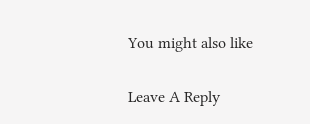You might also like

Leave A Reply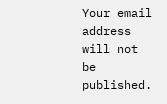Your email address will not be published.